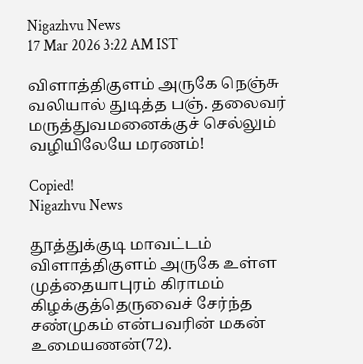Nigazhvu News
17 Mar 2026 3:22 AM IST

விளாத்திகுளம் அருகே நெஞ்சு வலியால் துடித்த பஞ். தலைவர் மருத்துவமனைக்குச் செல்லும் வழியிலேயே மரணம்!

Copied!
Nigazhvu News

தூத்துக்குடி மாவட்டம் விளாத்திகுளம் அருகே உள்ள முத்தையாபுரம் கிராமம் கிழக்குத்தெருவைச் சேர்ந்த சண்முகம் என்பவரின் மகன் உமையணன்(72).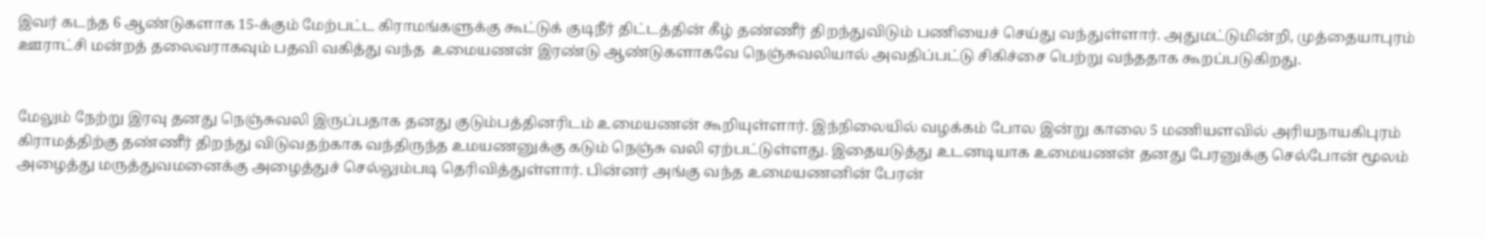இவர் கடந்த 6 ஆண்டுகளாக 15-க்கும் மேற்பட்ட கிராமங்களுக்கு கூட்டுக் குடிநீர் திட்டத்தின் கீழ் தண்ணீர் திறந்துவிடும் பணியைச் செய்து வந்துள்ளார். அதுமட்டுமின்றி, முத்தையாபுரம் ஊராட்சி மன்றத் தலைவராகவும் பதவி வகித்து வந்த  உமையணன் இரண்டு ஆண்டுகளாகவே நெஞ்சுவலியால் அவதிப்பட்டு சிகிச்சை பெற்று வந்ததாக கூறப்படுகிறது.


மேலும் நேற்று இரவு தனது நெஞ்சுவலி இருப்பதாக தனது குடும்பத்தினரிடம் உமையணன் கூறியுள்ளார். இந்நிலையில் வழக்கம் போல இன்று காலை 5 மணியளவில் அரியநாயகிபுரம் கிராமத்திற்கு தண்ணீர் திறந்து விடுவதற்காக வந்திருந்த உமயணனுக்கு கடும் நெஞ்சு வலி ஏற்பட்டுள்ளது. இதையடுத்து உடனடியாக உமையணன் தனது பேரனுக்கு செல்போன் மூலம் அழைத்து மருத்துவமனைக்கு அழைத்துச் செல்லும்படி தெரிவித்துள்ளார். பின்னர் அங்கு வந்த உமையணனின் பேரன்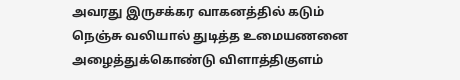அவரது இருசக்கர வாகனத்தில் கடும் நெஞ்சு வலியால் துடித்த உமையணனை அழைத்துக்கொண்டு விளாத்திகுளம்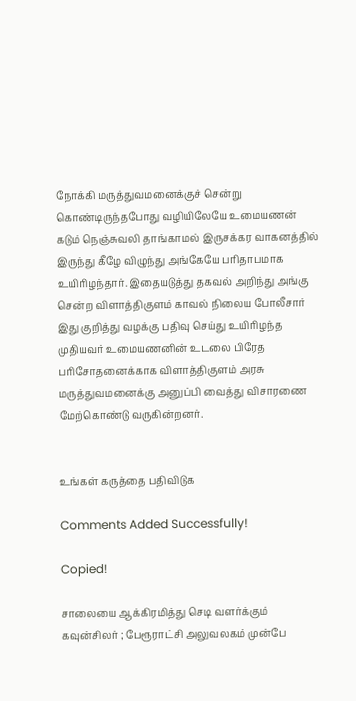நோக்கி மருத்துவமனைக்குச் சென்று கொண்டிருந்தபோது வழியிலேயே உமையணன் கடும் நெஞ்சுவலி தாங்காமல் இருசக்கர வாகனத்தில் இருந்து கீழே விழுந்து அங்கேயே பரிதாபமாக உயிரிழந்தார். இதையடுத்து தகவல் அறிந்து அங்கு சென்ற விளாத்திகுளம் காவல் நிலைய போலீசார் இது குறித்து வழக்கு பதிவு செய்து உயிரிழந்த முதியவர் உமையணனின் உடலை பிரேத பரிசோதனைக்காக விளாத்திகுளம் அரசு மருத்துவமனைக்கு அனுப்பி வைத்து விசாரணை மேற்கொண்டு வருகின்றனர்.


உங்கள் கருத்தை பதிவிடுக

Comments Added Successfully!

Copied!

சாலையை ஆக்கிரமித்து செடி வளர்க்கும் கவுன்சிலர் ; பேரூராட்சி அலுவலகம் முன்பே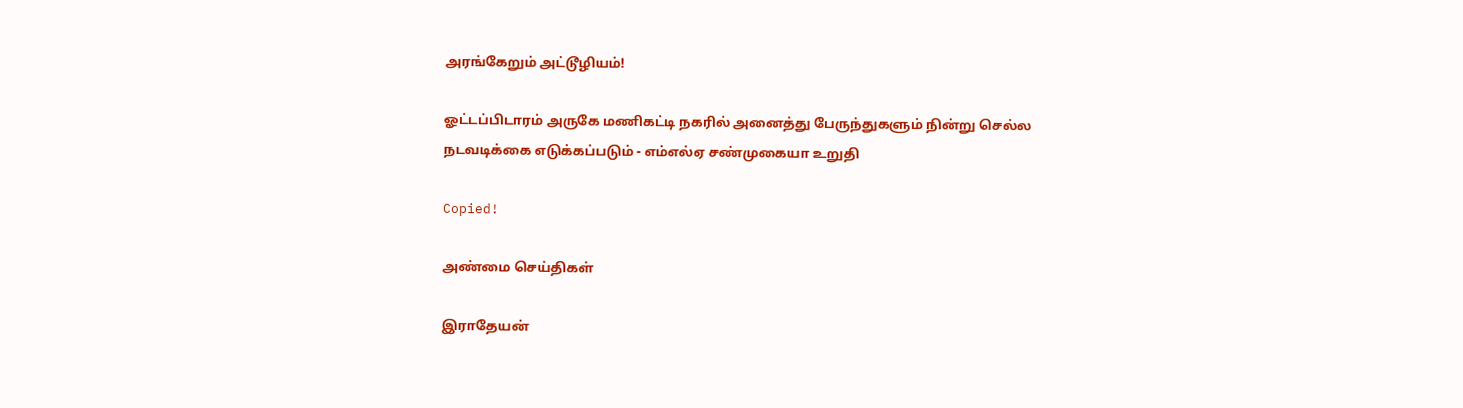அரங்கேறும் அட்டூழியம்!

ஓட்டப்பிடாரம் அருகே மணிகட்டி நகரில் அனைத்து பேருந்துகளும் நின்று செல்ல நடவடிக்கை எடுக்கப்படும் - எம்எல்ஏ சண்முகையா உறுதி

Copied!

அண்மை செய்திகள்

இராதேயன்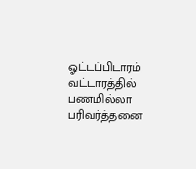ஓட்டப்பிடாரம் வட்டாரத்தில் பணமில்லா பரிவர்த்தனை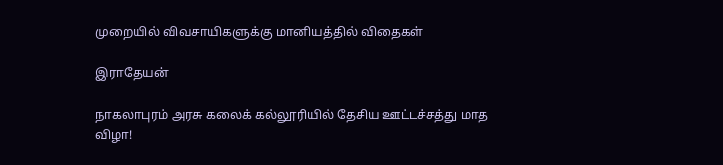முறையில் விவசாயிகளுக்கு மானியத்தில் விதைகள்

இராதேயன்

நாகலாபுரம் அரசு கலைக் கல்லூரியில் தேசிய ஊட்டச்சத்து மாத விழா!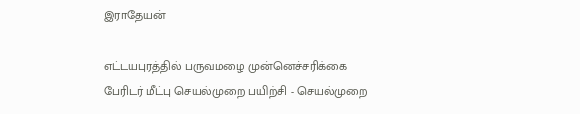இராதேயன்

எட்டயபுரத்தில் பருவமழை முன்னெச்சரிக்கை பேரிடர் மீட்பு செயல்முறை பயிற்சி - செயல்முறை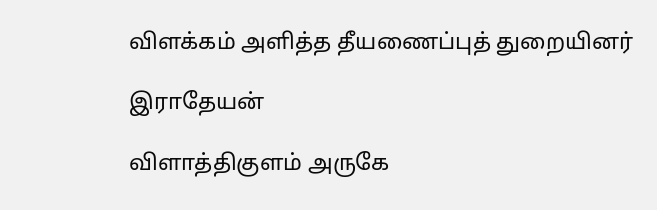விளக்கம் அளித்த தீயணைப்புத் துறையினர்

இராதேயன்

விளாத்திகுளம் அருகே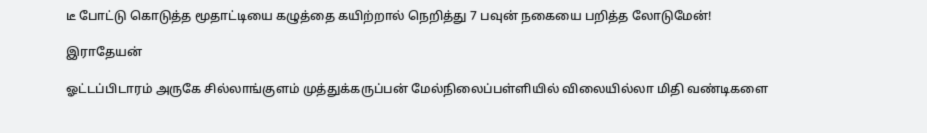டீ போட்டு கொடுத்த மூதாட்டியை கழுத்தை கயிற்றால் நெறித்து 7 பவுன் நகையை பறித்த லோடுமேன்!

இராதேயன்

ஓட்டப்பிடாரம் அருகே சில்லாங்குளம் முத்துக்கருப்பன் மேல்நிலைப்பள்ளியில் விலையில்லா மிதி வண்டிகளை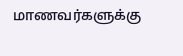மாணவர்களுக்கு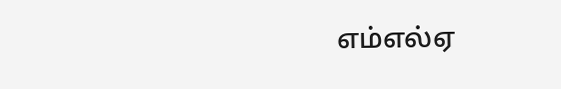எம்எல்ஏ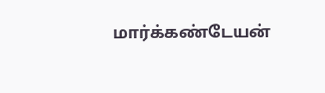மார்க்கண்டேயன்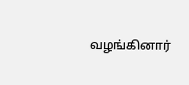வழங்கினார்